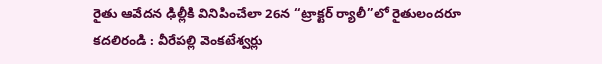రైతు ఆవేదన ఢిల్లీకి వినిపించేలా 26న “ట్రాక్టర్ ర్యాలీ”లో రైతులందరూ కదలిరండి : వీరేపల్లి వెంకటేశ్వర్లు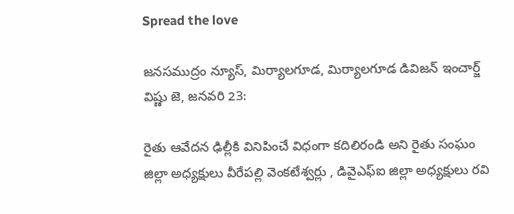Spread the love

జనసముద్రం న్యూస్, మిర్యాలగూడ, మిర్యాలగూడ డివిజన్ ఇంచార్జ్ విష్ణు జె, జనవరి 23:

రైతు ఆవేదన ఢిల్లీకి వినిపించే విధంగా కదిలిరండి అని రైతు సంఘం జిల్లా అధ్యక్షులు వీరేపల్లి వెంకటేశ్వర్లు , డివైఎఫ్ఐ జిల్లా అధ్యక్షులు రవి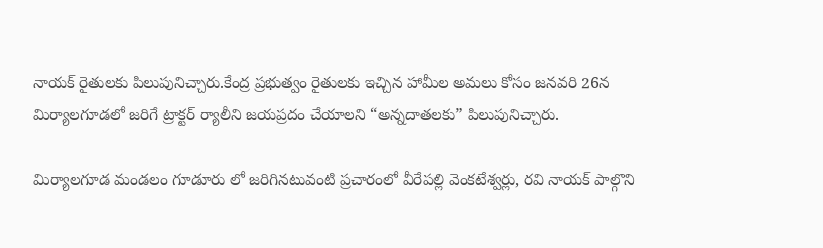నాయక్ రైతులకు పిలుపునిచ్చారు.కేంద్ర ప్రభుత్వం రైతులకు ఇచ్చిన హామీల అమలు కోసం జనవరి 26న మిర్యాలగూడలో జరిగే ట్రాక్టర్ ర్యాలీని జయప్రదం చేయాలని “అన్నదాతలకు” పిలుపునిచ్చారు.

మిర్యాలగూడ మండలం గూడూరు లో జరిగినటువంటి ప్రచారంలో వీరేపల్లి వెంకటేశ్వర్లు, రవి నాయక్ పాల్గొని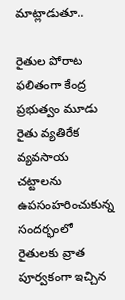మాట్లాడుతూ..

రైతుల పోరాట ఫలితంగా కేంద్ర ప్రభుత్వం మూడు రైతు వ్యతిరేక వ్యవసాయ చట్టాలను ఉపసంహరించుకున్న సందర్భంలో రైతులకు వ్రాత పూర్వకంగా ఇచ్చిన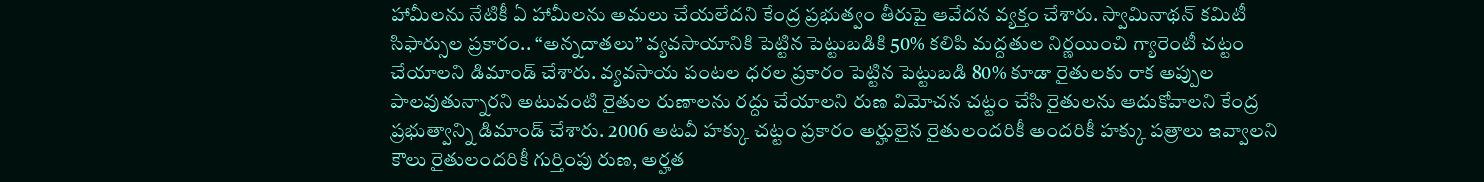హామీలను నేటికీ ఏ హామీలను అమలు చేయలేదని కేంద్ర ప్రభుత్వం తీరుపై ఆవేదన వ్యక్తం చేశారు. స్వామినాథన్ కమిటీ సిఫార్సుల ప్రకారం.. “అన్నదాతలు” వ్యవసాయానికి పెట్టిన పెట్టుబడికి 50% కలిపి మద్దతుల నిర్ణయించి గ్యారెంటీ చట్టం చేయాలని డిమాండ్ చేశారు. వ్యవసాయ పంటల ధరల ప్రకారం పెట్టిన పెట్టుబడి 80% కూడా రైతులకు రాక అప్పుల పాలవుతున్నారని అటువంటి రైతుల రుణాలను రద్దు చేయాలని రుణ విమోచన చట్టం చేసి రైతులను ఆదుకోవాలని కేంద్ర ప్రభుత్వాన్ని డిమాండ్ చేశారు. 2006 అటవీ హక్కు చట్టం ప్రకారం అర్హులైన రైతులందరికీ అందరికీ హక్కు పత్రాలు ఇవ్వాలని కౌలు రైతులందరికీ గుర్తింపు రుణ, అర్హత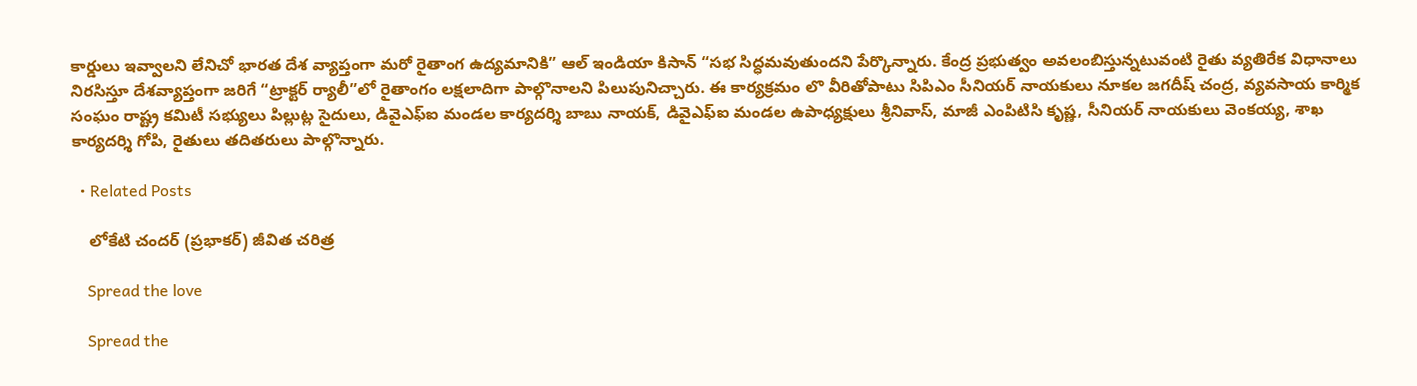కార్డులు ఇవ్వాలని లేనిచో భారత దేశ వ్యాప్తంగా మరో రైతాంగ ఉద్యమానికి” ఆల్ ఇండియా కిసాన్ “సభ సిద్ధమవుతుందని పేర్కొన్నారు. కేంద్ర ప్రభుత్వం అవలంబిస్తున్నటువంటి రైతు వ్యతిరేక విధానాలు నిరసిస్తూ దేశవ్యాప్తంగా జరిగే “ట్రాక్టర్ ర్యాలీ”లో రైతాంగం లక్షలాదిగా పాల్గొనాలని పిలుపునిచ్చారు. ఈ కార్యక్రమం లొ వీరితోపాటు సిపిఎం సీనియర్ నాయకులు నూకల జగదీష్ చంద్ర, వ్యవసాయ కార్మిక సంఘం రాష్ట్ర కమిటీ సభ్యులు పిల్లుట్ల సైదులు, డివైఎఫ్ఐ మండల కార్యదర్శి బాబు నాయక్, డివైఎఫ్ఐ మండల ఉపాధ్యక్షులు శ్రీనివాస్, మాజీ ఎంపిటిసి కృష్ణ, సీనియర్ నాయకులు వెంకయ్య, శాఖ కార్యదర్శి గోపి, రైతులు తదితరులు పాల్గొన్నారు.

  • Related Posts

    లోకేటి చందర్ (ప్రభాకర్) జీవిత చరిత్ర

    Spread the love

    Spread the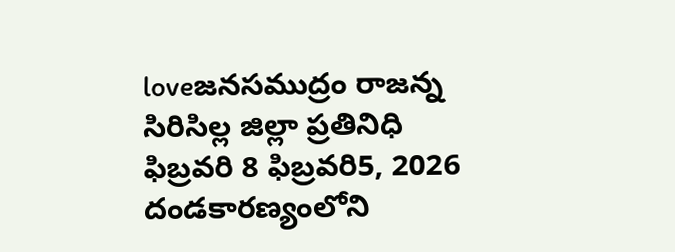loveజనసముద్రం రాజన్న సిరిసిల్ల జిల్లా ప్రతినిధి ఫిబ్రవరి 8 ఫిబ్రవరి5, 2026 దండకారణ్యంలోని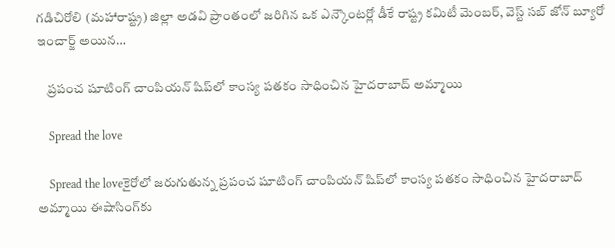గడిచిరోలి (మహారాష్ట్ర) జిల్లా అడవి ప్రాంతంలో జరిగిన ఒక ఎన్కౌంటర్లో డీకే రాష్ట్ర కమిటీ మెంబర్, వెస్ట్ సబ్ జోన్ బ్యూరో ఇంచార్జ్ అయిన…

    ప్రపంచ షూటింగ్ చాంపియన్ షిప్‌లో కాంస్య పతకం సాధించిన హైదరాబాద్ అమ్మాయి

    Spread the love

    Spread the loveకైరోలో జరుగుతున్న ప్రపంచ షూటింగ్ చాంపియన్ షిప్‌లో కాంస్య పతకం సాధించిన హైదరాబాద్ అమ్మాయి ఈషాసింగ్‌కు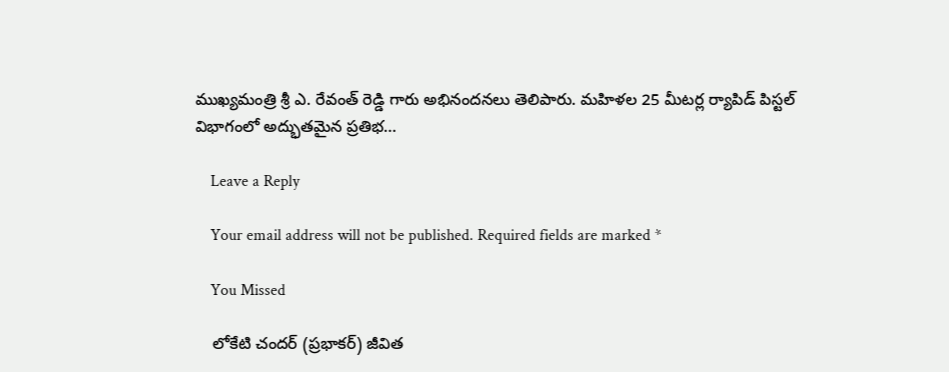ముఖ్యమంత్రి శ్రీ ఎ. రేవంత్ రెడ్డి గారు అభినందనలు తెలిపారు. మహిళల 25 మీటర్ల ర్యాపిడ్ పిస్టల్ విభాగంలో అద్భుతమైన ప్రతిభ…

    Leave a Reply

    Your email address will not be published. Required fields are marked *

    You Missed

    లోకేటి చందర్ (ప్రభాకర్) జీవిత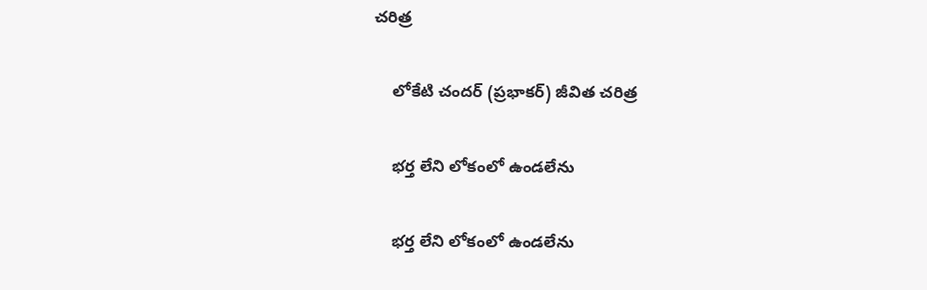చరిత్ర

    లోకేటి చందర్ (ప్రభాకర్) జీవిత చరిత్ర

    భర్త లేని లోకంలో ఉండలేను

    భర్త లేని లోకంలో ఉండలేను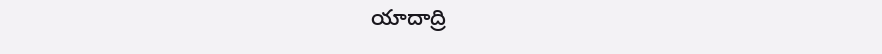యాదాద్రి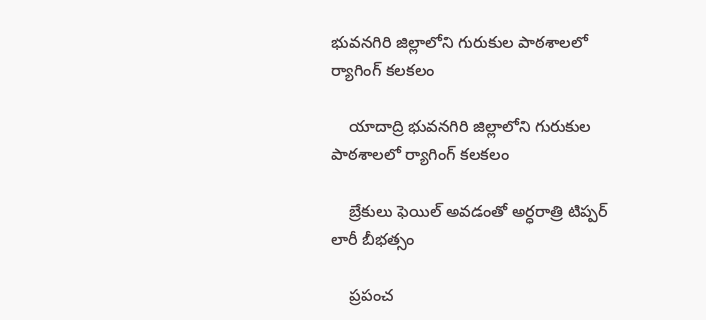భువనగిరి జిల్లాలోని గురుకుల పాఠశాలలో ర్యాగింగ్ కలకలం

    యాదాద్రి భువనగిరి జిల్లాలోని గురుకుల పాఠశాలలో ర్యాగింగ్ కలకలం

    బ్రేకులు ఫెయిల్ అవడంతో అర్ధరాత్రి టిప్పర్ లారీ బీభత్సం

    ప్రపంచ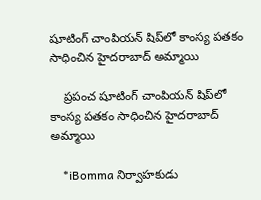షూటింగ్ చాంపియన్ షిప్‌లో కాంస్య పతకం సాధించిన హైదరాబాద్ అమ్మాయి

    ప్రపంచ షూటింగ్ చాంపియన్ షిప్‌లో కాంస్య పతకం సాధించిన హైదరాబాద్ అమ్మాయి

    *iBomma నిర్వాహకుడు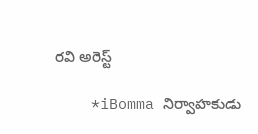రవి అరెస్ట్

    *iBomma నిర్వాహకుడు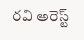రవి అరెస్ట్